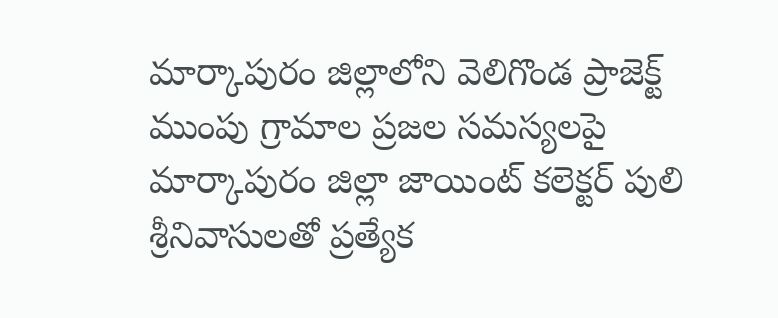మార్కాపురం జిల్లాలోని వెలిగొండ ప్రాజెక్ట్ ముంపు గ్రామాల ప్రజల సమస్యలపై మార్కాపురం జిల్లా జాయింట్ కలెక్టర్ పులి శ్రీనివాసులతో ప్రత్యేక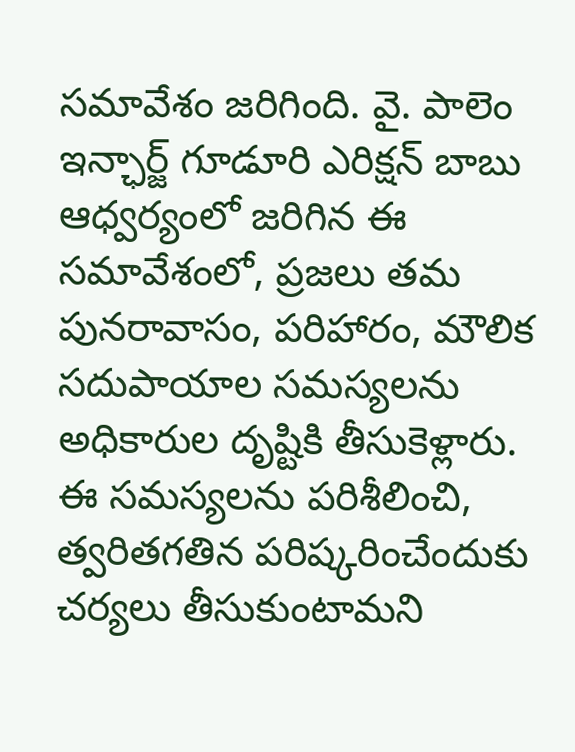సమావేశం జరిగింది. వై. పాలెం ఇన్ఛార్జ్ గూడూరి ఎరిక్షన్ బాబు ఆధ్వర్యంలో జరిగిన ఈ సమావేశంలో, ప్రజలు తమ పునరావాసం, పరిహారం, మౌలిక సదుపాయాల సమస్యలను అధికారుల దృష్టికి తీసుకెళ్లారు. ఈ సమస్యలను పరిశీలించి, త్వరితగతిన పరిష్కరించేందుకు చర్యలు తీసుకుంటామని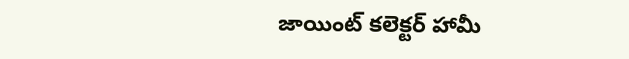జాయింట్ కలెక్టర్ హామీ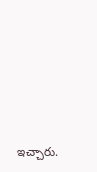ఇచ్చారు.